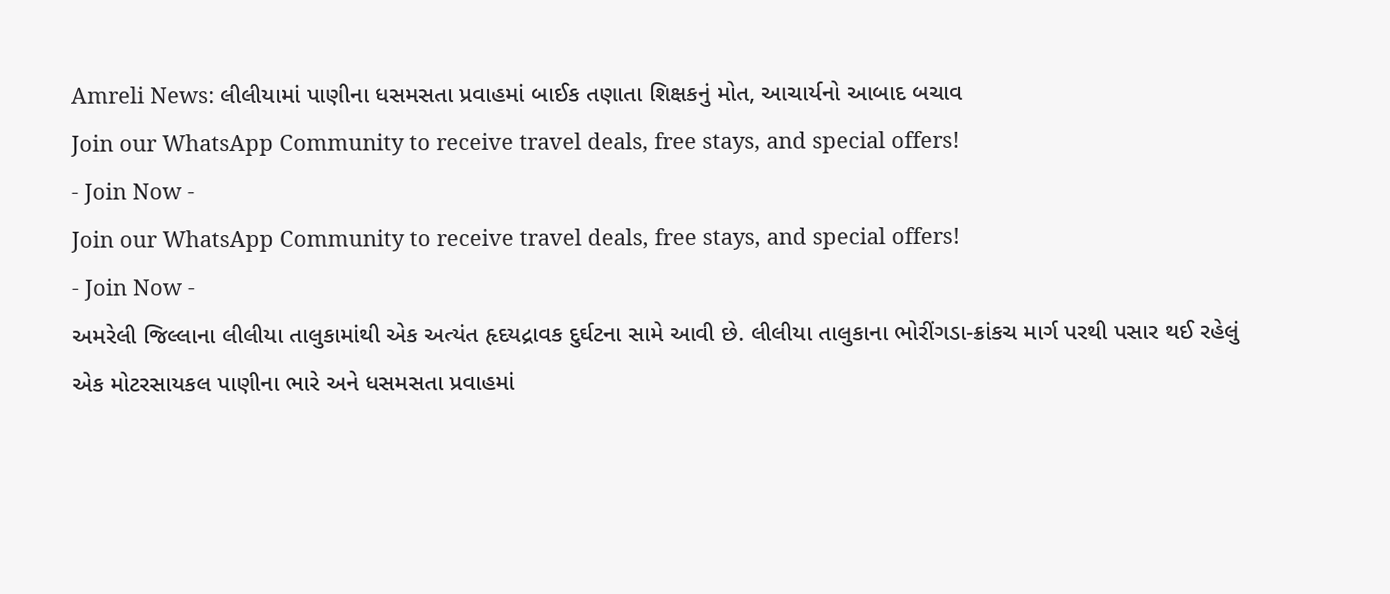Amreli News: લીલીયામાં પાણીના ધસમસતા પ્રવાહમાં બાઈક તણાતા શિક્ષકનું મોત, આચાર્યનો આબાદ બચાવ
Join our WhatsApp Community to receive travel deals, free stays, and special offers!
- Join Now -
Join our WhatsApp Community to receive travel deals, free stays, and special offers!
- Join Now -
અમરેલી જિલ્લાના લીલીયા તાલુકામાંથી એક અત્યંત હૃદયદ્રાવક દુર્ઘટના સામે આવી છે. લીલીયા તાલુકાના ભોરીંગડા-ક્રાંકચ માર્ગ પરથી પસાર થઈ રહેલું એક મોટરસાયકલ પાણીના ભારે અને ધસમસતા પ્રવાહમાં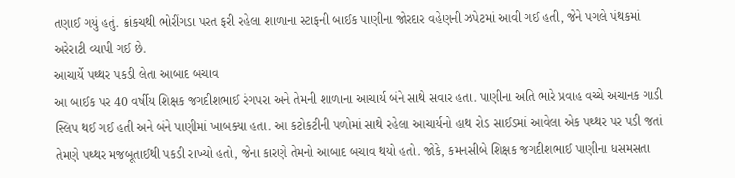તણાઈ ગયું હતું. ક્રાંકચથી ભોરીંગડા પરત ફરી રહેલા શાળાના સ્ટાફની બાઈક પાણીના જોરદાર વહેણની ઝપેટમાં આવી ગઈ હતી, જેને પગલે પંથકમાં અરેરાટી વ્યાપી ગઈ છે.
આચાર્યે પથ્થર પકડી લેતા આબાદ બચાવ
આ બાઈક પર 40 વર્ષીય શિક્ષક જગદીશભાઈ રંગપરા અને તેમની શાળાના આચાર્ય બંને સાથે સવાર હતા. પાણીના અતિ ભારે પ્રવાહ વચ્ચે અચાનક ગાડી સ્લિપ થઈ ગઈ હતી અને બંને પાણીમાં ખાબક્યા હતા. આ કટોકટીની પળોમાં સાથે રહેલા આચાર્યનો હાથ રોડ સાઈડમાં આવેલા એક પથ્થર પર પડી જતાં તેમણે પથ્થર મજબૂતાઈથી પકડી રાખ્યો હતો, જેના કારણે તેમનો આબાદ બચાવ થયો હતો. જોકે, કમનસીબે શિક્ષક જગદીશભાઈ પાણીના ધસમસતા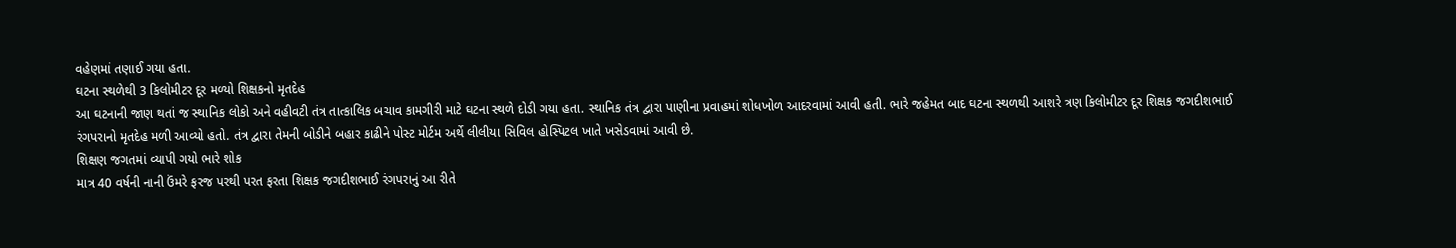વહેણમાં તણાઈ ગયા હતા.
ઘટના સ્થળેથી 3 કિલોમીટર દૂર મળ્યો શિક્ષકનો મૃતદેહ
આ ઘટનાની જાણ થતાં જ સ્થાનિક લોકો અને વહીવટી તંત્ર તાત્કાલિક બચાવ કામગીરી માટે ઘટના સ્થળે દોડી ગયા હતા. સ્થાનિક તંત્ર દ્વારા પાણીના પ્રવાહમાં શોધખોળ આદરવામાં આવી હતી. ભારે જહેમત બાદ ઘટના સ્થળથી આશરે ત્રણ કિલોમીટર દૂર શિક્ષક જગદીશભાઈ રંગપરાનો મૃતદેહ મળી આવ્યો હતો. તંત્ર દ્વારા તેમની બોડીને બહાર કાઢીને પોસ્ટ મોર્ટમ અર્થે લીલીયા સિવિલ હોસ્પિટલ ખાતે ખસેડવામાં આવી છે.
શિક્ષણ જગતમાં વ્યાપી ગયો ભારે શોક
માત્ર 40 વર્ષની નાની ઉંમરે ફરજ પરથી પરત ફરતા શિક્ષક જગદીશભાઈ રંગપરાનું આ રીતે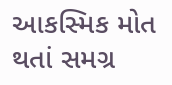આકસ્મિક મોત થતાં સમગ્ર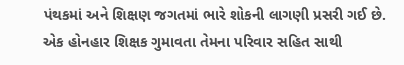પંથકમાં અને શિક્ષણ જગતમાં ભારે શોકની લાગણી પ્રસરી ગઈ છે. એક હોનહાર શિક્ષક ગુમાવતા તેમના પરિવાર સહિત સાથી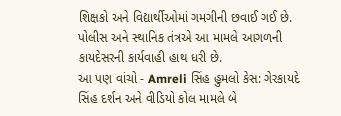શિક્ષકો અને વિદ્યાર્થીઓમાં ગમગીની છવાઈ ગઈ છે. પોલીસ અને સ્થાનિક તંત્રએ આ મામલે આગળની કાયદેસરની કાર્યવાહી હાથ ધરી છે.
આ પણ વાંચો - Amreli સિંહ હુમલો કેસ: ગેરકાયદે સિંહ દર્શન અને વીડિયો કોલ મામલે બે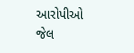આરોપીઓ જેલ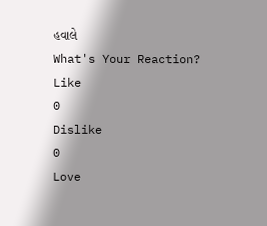હવાલે
What's Your Reaction?
Like
0
Dislike
0
Love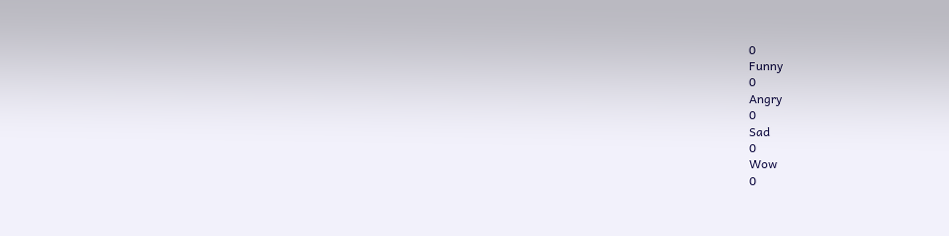0
Funny
0
Angry
0
Sad
0
Wow
0